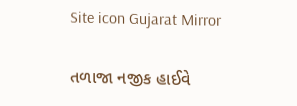Site icon Gujarat Mirror

તળાજા નજીક હાઈવે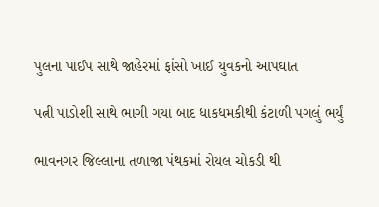પુલના પાઈપ સાથે જાહેરમાં ફાંસો ખાઈ યુવકનો આપઘાત

પત્ની પાડોશી સાથે ભાગી ગયા બાદ ધાકધમકીથી કંટાળી પગલું ભર્યું

ભાવનગર જિલ્લાના તળાજા પંથકમાં રોયલ ચોકડી થી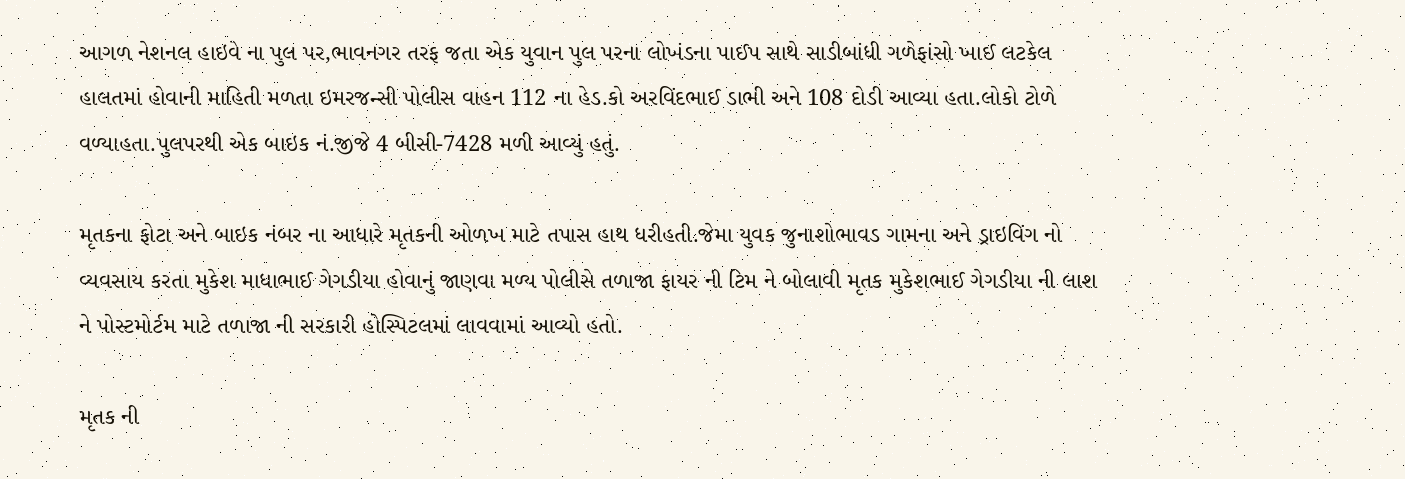આગળ નેશનલ હાઇવે ના પુલ પર,ભાવનગર તરફ જતા એક યુવાન પુલ પરના લોખંડના પાઈપ સાથે સાડીબાંધી ગળેફાંસો ખાઈ લટકેલ હાલતમાં હોવાની માહિતી મળતા ઇમરજન્સી પોલીસ વાહન 112 ના હેડ.કો અરવિંદભાઈ ડાભી અને 108 દોડી આવ્યા હતા.લોકો ટોળે વળ્યાહતા.પુલપરથી એક બાઇક નં.જીજે 4 બીસી-7428 મળી આવ્યું હતું.

મૃતકના ફોટા અને બાઇક નંબર ના આધારે મૃતકની ઓળખ માટે તપાસ હાથ ધરીહતી.જેમા યુવક જુનાશોભાવડ ગામના અને ડ્રાઇવિંગ નો વ્યવસાય કરતા મુકેશ માધાભાઈ ગેગડીયા હોવાનું જાણવા મળ્ય પોલીસે તળાજા ફાયર ની ટિમ ને બોલાવી મૃતક મુકેશભાઈ ગેગડીયા ની લાશ ને પોસ્ટમોર્ટમ માટે તળાજા ની સરકારી હોસ્પિટલમાં લાવવામાં આવ્યો હતો.

મૃતક ની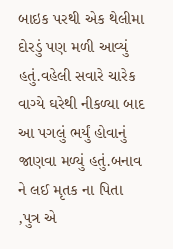બાઇક પરથી એક થેલીમા દોરડું પણ મળી આવ્યું હતું.વહેલી સવારે ચારેક વાગ્યે ઘરેથી નીકળ્યા બાદ આ પગલું ભર્યું હોવાનું જાણવા મળ્યું હતું.બનાવ ને લઈ મૃતક ના પિતા ,પુત્ર એ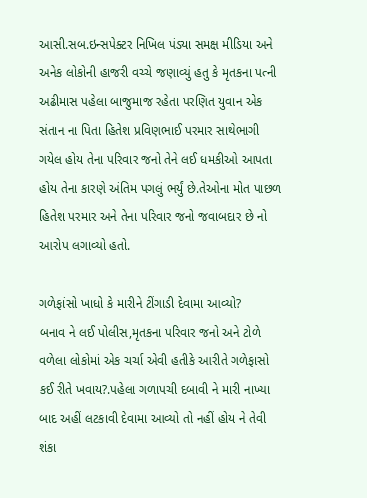આસી.સબ.ઇન્સપેક્ટર નિખિલ પંડ્યા સમક્ષ મીડિયા અને અનેક લોકોની હાજરી વચ્ચે જણાવ્યું હતુ કે મૃતકના પત્ની અઢીમાસ પહેલા બાજુમાજ રહેતા પરણિત યુવાન એક સંતાન ના પિતા હિતેશ પ્રવિણભાઈ પરમાર સાથેભાગી ગયેલ હોય તેના પરિવાર જનો તેને લઈ ધમકીઓ આપતા હોય તેના કારણે અંતિમ પગલું ભર્યું છે.તેઓના મોત પાછળ હિતેશ પરમાર અને તેના પરિવાર જનો જવાબદાર છે નો આરોપ લગાવ્યો હતો.

ગળેફાંસો ખાધો કે મારીને ટીંગાડી દેવામા આવ્યો?
બનાવ ને લઈ પોલીસ,મૃતકના પરિવાર જનો અને ટોળે વળેલા લોકોમાં એક ચર્ચા એવી હતીકે આરીતે ગળેફાસો કઈ રીતે ખવાય?.પહેલા ગળાપચી દબાવી ને મારી નાખ્યા બાદ અહીં લટકાવી દેવામા આવ્યો તો નહીં હોય ને તેવી શંકા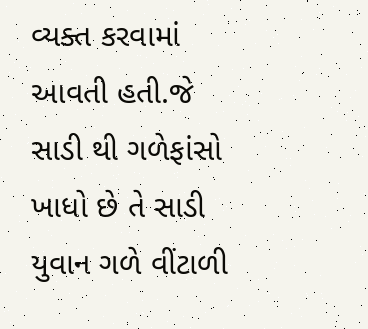વ્યક્ત કરવામાં આવતી હતી.જે સાડી થી ગળેફાંસો ખાધો છે તે સાડી યુવાન ગળે વીંટાળી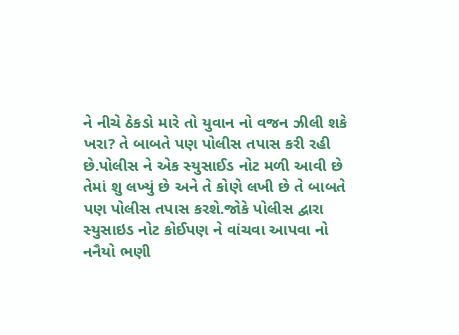ને નીચે ઠેકડો મારે તો યુવાન નો વજન ઝીલી શકે ખરા? તે બાબતે પણ પોલીસ તપાસ કરી રહી છે.પોલીસ ને એક સ્યુસાઈડ નોટ મળી આવી છે તેમાં શુ લખ્યું છે અને તે કોણે લખી છે તે બાબતે પણ પોલીસ તપાસ કરશે.જોકે પોલીસ દ્વારા સ્યુસાઇડ નોટ કોઈપણ ને વાંચવા આપવા નો નનૈયો ભણી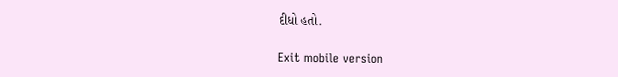દીધો હતો.

Exit mobile version